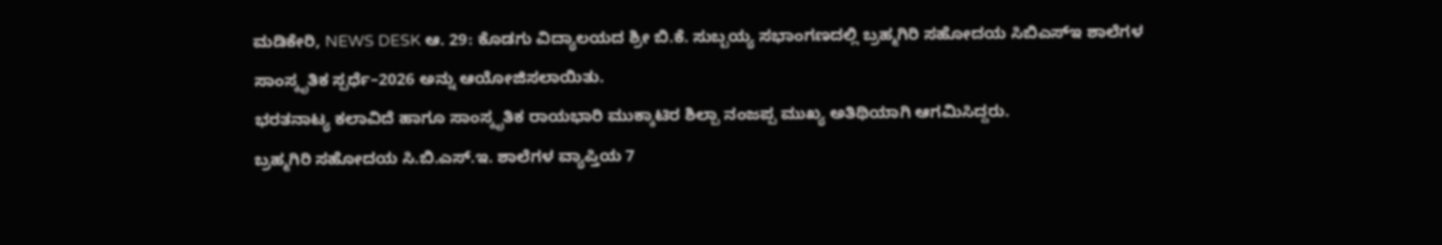ಮಡಿಕೇರಿ, NEWS DESK ಆ. 29: ಕೊಡಗು ವಿದ್ಯಾಲಯದ ಶ್ರೀ ಬಿ.ಕೆ. ಸುಬ್ಬಯ್ಯ ಸಭಾಂಗಣದಲ್ಲಿ ಬ್ರಹ್ಮಗಿರಿ ಸಹೋದಯ ಸಿಬಿಎಸ್ಇ ಶಾಲೆಗಳ ಸಾಂಸ್ಕೃತಿಕ ಸ್ಪರ್ಧೆ–2026 ಅನ್ನು ಆಯೋಜಿಸಲಾಯಿತು.
ಭರತನಾಟ್ಯ ಕಲಾವಿದೆ ಹಾಗೂ ಸಾಂಸ್ಕೃತಿಕ ರಾಯಭಾರಿ ಮುಕ್ಕಾಟಿರ ಶಿಲ್ಪಾ ನಂಜಪ್ಪ ಮುಖ್ಯ ಅತಿಥಿಯಾಗಿ ಆಗಮಿಸಿದ್ದರು.
ಬ್ರಹ್ಮಗಿರಿ ಸಹೋದಯ ಸಿ.ಬಿ.ಎಸ್.ಇ. ಶಾಲೆಗಳ ವ್ಯಾಪ್ತಿಯ 7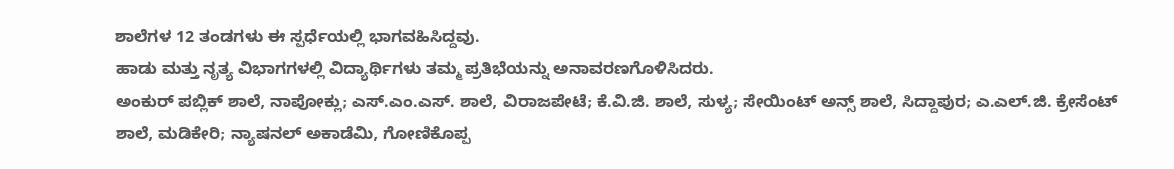ಶಾಲೆಗಳ 12 ತಂಡಗಳು ಈ ಸ್ಪರ್ಧೆಯಲ್ಲಿ ಭಾಗವಹಿಸಿದ್ದವು.
ಹಾಡು ಮತ್ತು ನೃತ್ಯ ವಿಭಾಗಗಳಲ್ಲಿ ವಿದ್ಯಾರ್ಥಿಗಳು ತಮ್ಮ ಪ್ರತಿಭೆಯನ್ನು ಅನಾವರಣಗೊಳಿಸಿದರು.
ಅಂಕುರ್ ಪಬ್ಲಿಕ್ ಶಾಲೆ, ನಾಪೋಕ್ಲು; ಎಸ್.ಎಂ.ಎಸ್. ಶಾಲೆ, ವಿರಾಜಪೇಟೆ; ಕೆ.ವಿ.ಜಿ. ಶಾಲೆ, ಸುಳ್ಯ; ಸೇಯಿಂಟ್ ಅನ್ಸ್ ಶಾಲೆ, ಸಿದ್ದಾಪುರ; ಎ.ಎಲ್.ಜಿ. ಕ್ರೇಸೆಂಟ್ ಶಾಲೆ, ಮಡಿಕೇರಿ; ನ್ಯಾಷನಲ್ ಅಕಾಡೆಮಿ, ಗೋಣಿಕೊಪ್ಪ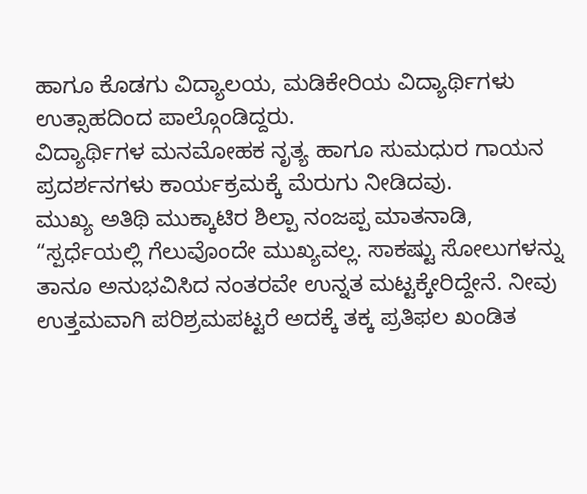ಹಾಗೂ ಕೊಡಗು ವಿದ್ಯಾಲಯ, ಮಡಿಕೇರಿಯ ವಿದ್ಯಾರ್ಥಿಗಳು ಉತ್ಸಾಹದಿಂದ ಪಾಲ್ಗೊಂಡಿದ್ದರು.
ವಿದ್ಯಾರ್ಥಿಗಳ ಮನಮೋಹಕ ನೃತ್ಯ ಹಾಗೂ ಸುಮಧುರ ಗಾಯನ ಪ್ರದರ್ಶನಗಳು ಕಾರ್ಯಕ್ರಮಕ್ಕೆ ಮೆರುಗು ನೀಡಿದವು.
ಮುಖ್ಯ ಅತಿಥಿ ಮುಕ್ಕಾಟಿರ ಶಿಲ್ಪಾ ನಂಜಪ್ಪ ಮಾತನಾಡಿ, “ಸ್ಪರ್ಧೆಯಲ್ಲಿ ಗೆಲುವೊಂದೇ ಮುಖ್ಯವಲ್ಲ. ಸಾಕಷ್ಟು ಸೋಲುಗಳನ್ನು ತಾನೂ ಅನುಭವಿಸಿದ ನಂತರವೇ ಉನ್ನತ ಮಟ್ಟಕ್ಕೇರಿದ್ದೇನೆ. ನೀವು ಉತ್ತಮವಾಗಿ ಪರಿಶ್ರಮಪಟ್ಟರೆ ಅದಕ್ಕೆ ತಕ್ಕ ಪ್ರತಿಫಲ ಖಂಡಿತ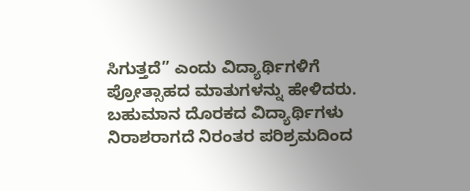ಸಿಗುತ್ತದೆ” ಎಂದು ವಿದ್ಯಾರ್ಥಿಗಳಿಗೆ ಪ್ರೋತ್ಸಾಹದ ಮಾತುಗಳನ್ನು ಹೇಳಿದರು.
ಬಹುಮಾನ ದೊರಕದ ವಿದ್ಯಾರ್ಥಿಗಳು ನಿರಾಶರಾಗದೆ ನಿರಂತರ ಪರಿಶ್ರಮದಿಂದ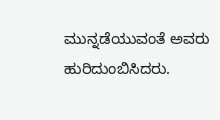ಮುನ್ನಡೆಯುವಂತೆ ಅವರು ಹುರಿದುಂಬಿಸಿದರು.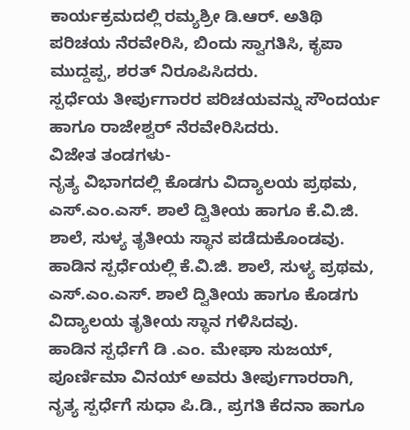ಕಾರ್ಯಕ್ರಮದಲ್ಲಿ ರಮ್ಯಶ್ರೀ ಡಿ.ಆರ್. ಅತಿಥಿ ಪರಿಚಯ ನೆರವೇರಿಸಿ, ಬಿಂದು ಸ್ವಾಗತಿಸಿ, ಕೃಪಾ ಮುದ್ದಪ್ಪ, ಶರತ್ ನಿರೂಪಿಸಿದರು.
ಸ್ಪರ್ಧೆಯ ತೀರ್ಪುಗಾರರ ಪರಿಚಯವನ್ನು ಸೌಂದರ್ಯ ಹಾಗೂ ರಾಜೇಶ್ವರ್ ನೆರವೇರಿಸಿದರು.
ವಿಜೇತ ತಂಡಗಳು-
ನೃತ್ಯ ವಿಭಾಗದಲ್ಲಿ ಕೊಡಗು ವಿದ್ಯಾಲಯ ಪ್ರಥಮ, ಎಸ್.ಎಂ.ಎಸ್. ಶಾಲೆ ದ್ವಿತೀಯ ಹಾಗೂ ಕೆ.ವಿ.ಜಿ. ಶಾಲೆ, ಸುಳ್ಯ ತೃತೀಯ ಸ್ಥಾನ ಪಡೆದುಕೊಂಡವು.
ಹಾಡಿನ ಸ್ಪರ್ಧೆಯಲ್ಲಿ ಕೆ.ವಿ.ಜಿ. ಶಾಲೆ, ಸುಳ್ಯ ಪ್ರಥಮ, ಎಸ್.ಎಂ.ಎಸ್. ಶಾಲೆ ದ್ವಿತೀಯ ಹಾಗೂ ಕೊಡಗು ವಿದ್ಯಾಲಯ ತೃತೀಯ ಸ್ಥಾನ ಗಳಿಸಿದವು.
ಹಾಡಿನ ಸ್ಪರ್ಧೆಗೆ ಡಿ .ಎಂ. ಮೇಘಾ ಸುಜಯ್, ಪೂರ್ಣಿಮಾ ವಿನಯ್ ಅವರು ತೀರ್ಪುಗಾರರಾಗಿ, ನೃತ್ಯ ಸ್ಪರ್ಧೆಗೆ ಸುಧಾ ಪಿ.ಡಿ., ಪ್ರಗತಿ ಕೆದನಾ ಹಾಗೂ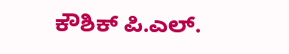ಕೌಶಿಕ್ ಪಿ.ಎಲ್.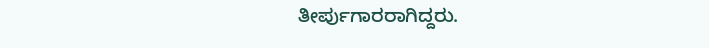ತೀರ್ಪುಗಾರರಾಗಿದ್ದರು.